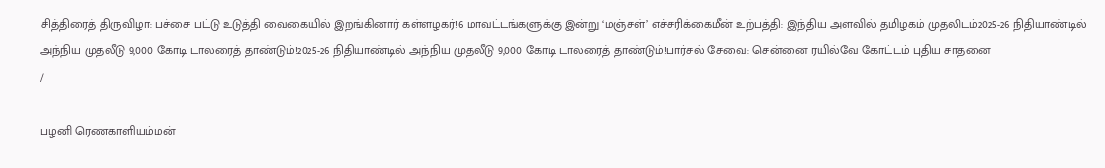சித்திரைத் திருவிழா: பச்சை பட்டு உடுத்தி வைகையில் இறங்கினார் கள்ளழகர்!6 மாவட்டங்களுக்கு இன்று ‘மஞ்சள்’ எச்சரிக்கைமீன் உற்பத்தி: இந்திய அளவில் தமிழகம் முதலிடம்2025-26 நிதியாண்டில் அந்நிய முதலீடு 9,000 கோடி டாலரைத் தாண்டும்!2025-26 நிதியாண்டில் அந்நிய முதலீடு 9,000 கோடி டாலரைத் தாண்டும்!பார்சல் சேவை: சென்னை ரயில்வே கோட்டம் புதிய சாதனை
/

பழனி ரெணகாளியம்மன்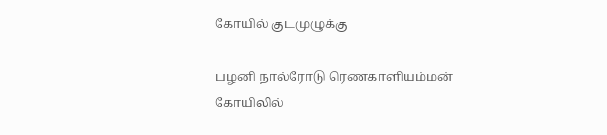கோயில் குடமுழுக்கு

பழனி நால்ரோடு ரெணகாளியம்மன் கோயிலில்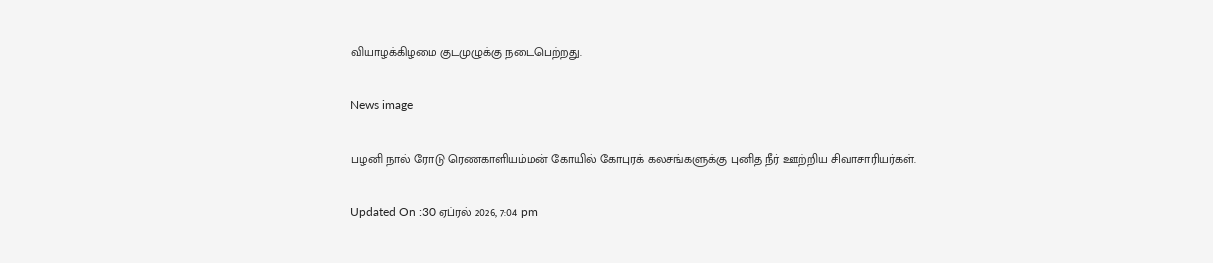வியாழக்கிழமை குடமுழுக்கு நடைபெற்றது.

News image

பழனி நால் ரோடு ரெணகாளியம்மன் கோயில் கோபுரக் கலசங்களுக்கு புனித நீர் ஊற்றிய சிவாசாரியர்கள்.

Updated On :30 ஏப்ரல் 2026, 7:04 pm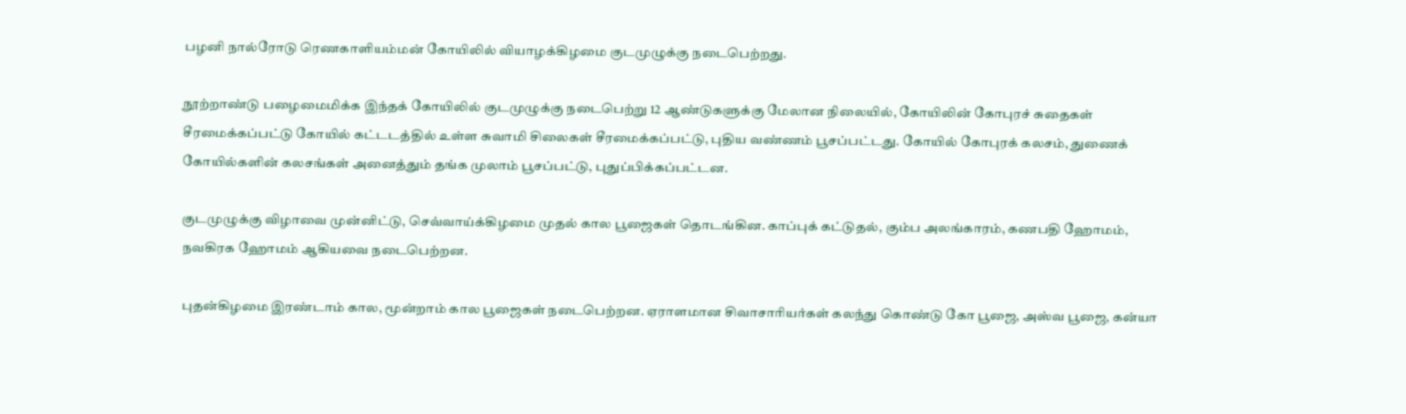பழனி நால்ரோடு ரெணகாளியம்மன் கோயிலில் வியாழக்கிழமை குடமுழுக்கு நடைபெற்றது.

நூற்றாண்டு பழைமைமிக்க இந்தக் கோயிலில் குடமுழுக்கு நடைபெற்று 12 ஆண்டுகளுக்கு மேலான நிலையில், கோயிலின் கோபுரச் சுதைகள் சீரமைக்கப்பட்டு கோயில் கட்டடத்தில் உள்ள சுவாமி சிலைகள் சீரமைக்கப்பட்டு, புதிய வண்ணம் பூசப்பட்டது. கோயில் கோபுரக் கலசம், துணைக் கோயில்களின் கலசங்கள் அனைத்தும் தங்க முலாம் பூசப்பட்டு, புதுப்பிக்கப்பட்டன.

குடமுழுக்கு விழாவை முன்னிட்டு, செவ்வாய்க்கிழமை முதல் கால பூஜைகள் தொடங்கின. காப்புக் கட்டுதல், கும்ப அலங்காரம், கணபதி ஹோமம், நவகிரக ஹோமம் ஆகியவை நடைபெற்றன.

புதன்கிழமை இரண்டாம் கால, மூன்றாம் கால பூஜைகள் நடைபெற்றன. ஏராளமான சிவாசாரியர்கள் கலந்து கொண்டு கோ பூஜை, அஸ்வ பூஜை, கன்யா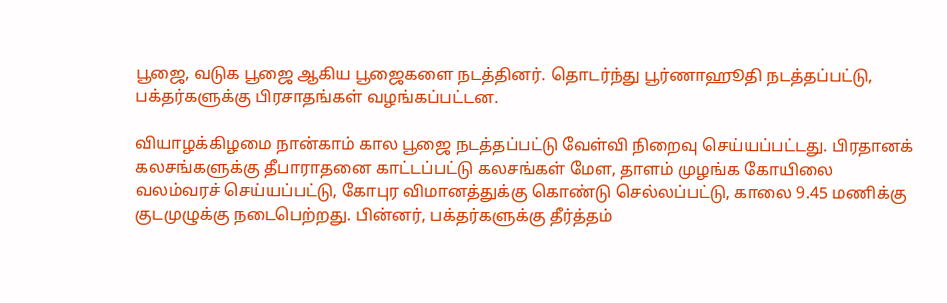பூஜை, வடுக பூஜை ஆகிய பூஜைகளை நடத்தினர். தொடர்ந்து பூர்ணாஹூதி நடத்தப்பட்டு, பக்தர்களுக்கு பிரசாதங்கள் வழங்கப்பட்டன.

வியாழக்கிழமை நான்காம் கால பூஜை நடத்தப்பட்டு வேள்வி நிறைவு செய்யப்பட்டது. பிரதானக் கலசங்களுக்கு தீபாராதனை காட்டப்பட்டு கலசங்கள் மேள, தாளம் முழங்க கோயிலை வலம்வரச் செய்யப்பட்டு, கோபுர விமானத்துக்கு கொண்டு செல்லப்பட்டு, காலை 9.45 மணிக்கு குடமுழுக்கு நடைபெற்றது. பின்னர், பக்தர்களுக்கு தீர்த்தம்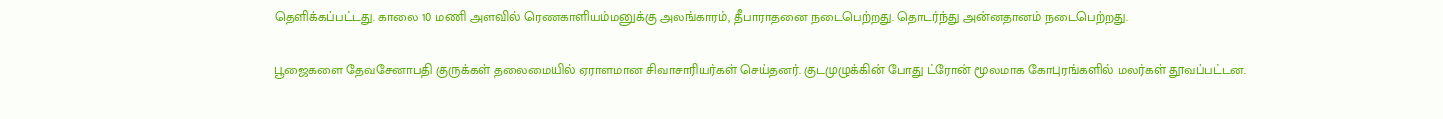தெளிக்கப்பட்டது. காலை 10 மணி அளவில் ரெணகாளியம்மனுக்கு அலங்காரம், தீபாராதனை நடைபெற்றது. தொடர்ந்து அன்னதானம் நடைபெற்றது.

பூஜைகளை தேவசேனாபதி குருக்கள் தலைமையில் ஏராளமான சிவாசாரியர்கள் செய்தனர். குடமுழுக்கின் போது ட்ரோன் மூலமாக கோபுரங்களில் மலர்கள் தூவப்பட்டன.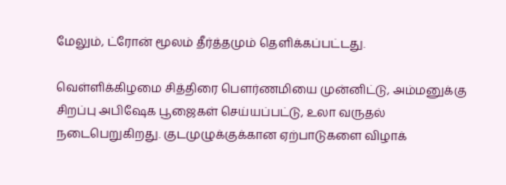மேலும், ட்ரோன் மூலம் தீர்த்தமும் தெளிக்கப்பட்டது.

வெள்ளிக்கிழமை சித்திரை பெளர்ணமியை முன்னிட்டு, அம்மனுக்கு சிறப்பு அபிஷேக பூஜைகள் செய்யப்பட்டு, உலா வருதல் நடைபெறுகிறது. குடமுழுக்குக்கான ஏற்பாடுகளை விழாக்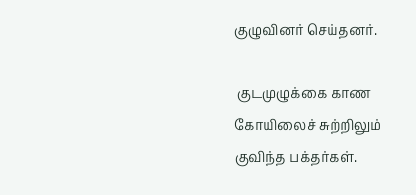குழுவினர் செய்தனர்.

 குடமுழுக்கை காண கோயிலைச் சுற்றிலும் குவிந்த பக்தர்கள்.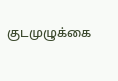குடமுழுக்கை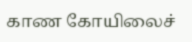காண கோயிலைச்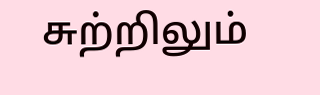சுற்றிலும்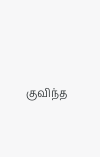குவிந்த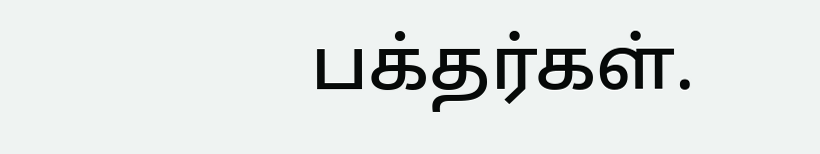பக்தர்கள்.